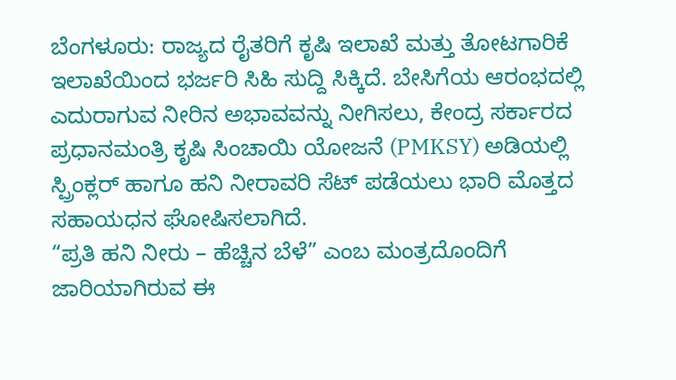ಬೆಂಗಳೂರು: ರಾಜ್ಯದ ರೈತರಿಗೆ ಕೃಷಿ ಇಲಾಖೆ ಮತ್ತು ತೋಟಗಾರಿಕೆ ಇಲಾಖೆಯಿಂದ ಭರ್ಜರಿ ಸಿಹಿ ಸುದ್ದಿ ಸಿಕ್ಕಿದೆ. ಬೇಸಿಗೆಯ ಆರಂಭದಲ್ಲಿ ಎದುರಾಗುವ ನೀರಿನ ಅಭಾವವನ್ನು ನೀಗಿಸಲು, ಕೇಂದ್ರ ಸರ್ಕಾರದ ಪ್ರಧಾನಮಂತ್ರಿ ಕೃಷಿ ಸಿಂಚಾಯಿ ಯೋಜನೆ (PMKSY) ಅಡಿಯಲ್ಲಿ ಸ್ಪ್ರಿಂಕ್ಲರ್ ಹಾಗೂ ಹನಿ ನೀರಾವರಿ ಸೆಟ್ ಪಡೆಯಲು ಭಾರಿ ಮೊತ್ತದ ಸಹಾಯಧನ ಘೋಷಿಸಲಾಗಿದೆ.
“ಪ್ರತಿ ಹನಿ ನೀರು – ಹೆಚ್ಚಿನ ಬೆಳೆ” ಎಂಬ ಮಂತ್ರದೊಂದಿಗೆ ಜಾರಿಯಾಗಿರುವ ಈ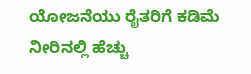ಯೋಜನೆಯು ರೈತರಿಗೆ ಕಡಿಮೆ ನೀರಿನಲ್ಲಿ ಹೆಚ್ಚು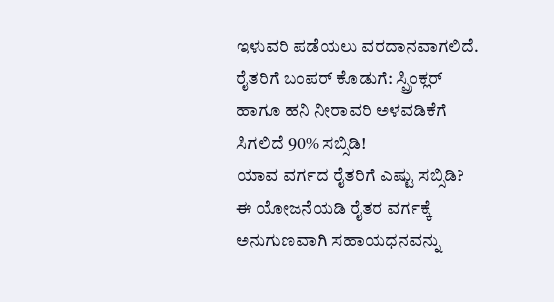ಇಳುವರಿ ಪಡೆಯಲು ವರದಾನವಾಗಲಿದೆ.
ರೈತರಿಗೆ ಬಂಪರ್ ಕೊಡುಗೆ: ಸ್ಪ್ರಿಂಕ್ಲರ್ ಹಾಗೂ ಹನಿ ನೀರಾವರಿ ಅಳವಡಿಕೆಗೆ ಸಿಗಲಿದೆ 90% ಸಬ್ಸಿಡಿ!
ಯಾವ ವರ್ಗದ ರೈತರಿಗೆ ಎಷ್ಟು ಸಬ್ಸಿಡಿ?
ಈ ಯೋಜನೆಯಡಿ ರೈತರ ವರ್ಗಕ್ಕೆ ಅನುಗುಣವಾಗಿ ಸಹಾಯಧನವನ್ನು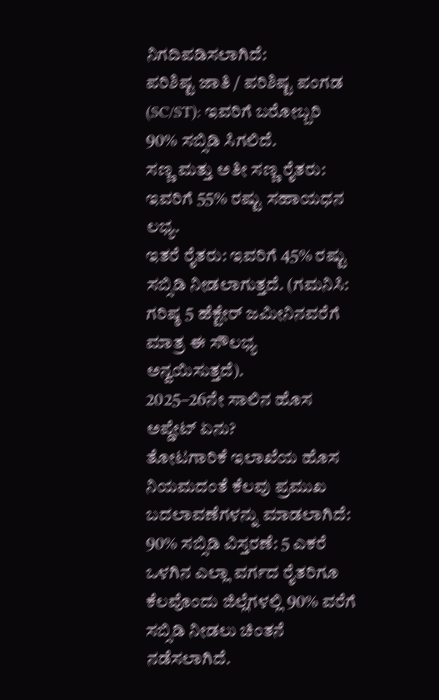ನಿಗದಿಪಡಿಸಲಾಗಿದೆ:
ಪರಿಶಿಷ್ಟ ಜಾತಿ / ಪರಿಶಿಷ್ಟ ಪಂಗಡ (SC/ST): ಇವರಿಗೆ ಬರೋಬ್ಬರಿ 90% ಸಬ್ಸಿಡಿ ಸಿಗಲಿದೆ.
ಸಣ್ಣ ಮತ್ತು ಅತೀ ಸಣ್ಣ ರೈತರು: ಇವರಿಗೆ 55% ರಷ್ಟು ಸಹಾಯಧನ ಲಭ್ಯ.
ಇತರೆ ರೈತರು: ಇವರಿಗೆ 45% ರಷ್ಟು ಸಬ್ಸಿಡಿ ನೀಡಲಾಗುತ್ತದೆ. (ಗಮನಿಸಿ: ಗರಿಷ್ಠ 5 ಹೆಕ್ಟೇರ್ ಜಮೀನಿನವರೆಗೆ ಮಾತ್ರ ಈ ಸೌಲಭ್ಯ ಅನ್ವಯಿಸುತ್ತದೆ).
2025–26ನೇ ಸಾಲಿನ ಹೊಸ ಅಪ್ಡೇಟ್ ಏನು?
ತೋಟಗಾರಿಕೆ ಇಲಾಖೆಯ ಹೊಸ ನಿಯಮದಂತೆ ಕೆಲವು ಪ್ರಮುಖ ಬದಲಾವಣೆಗಳನ್ನು ಮಾಡಲಾಗಿದೆ:
90% ಸಬ್ಸಿಡಿ ವಿಸ್ತರಣೆ: 5 ಎಕರೆ ಒಳಗಿನ ಎಲ್ಲಾ ವರ್ಗದ ರೈತರಿಗೂ ಕೆಲವೊಂದು ಜಿಲ್ಲೆಗಳಲ್ಲಿ 90% ವರೆಗೆ ಸಬ್ಸಿಡಿ ನೀಡಲು ಚಿಂತನೆ ನಡೆಸಲಾಗಿದೆ.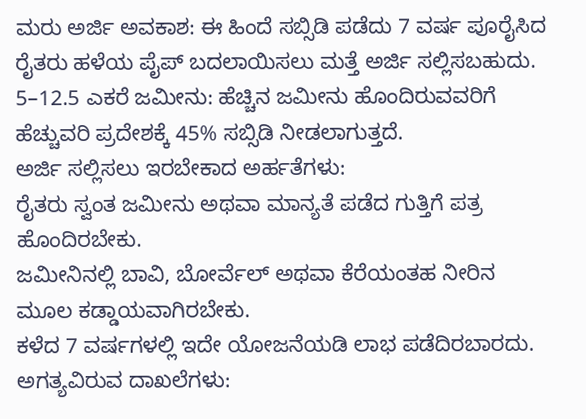ಮರು ಅರ್ಜಿ ಅವಕಾಶ: ಈ ಹಿಂದೆ ಸಬ್ಸಿಡಿ ಪಡೆದು 7 ವರ್ಷ ಪೂರೈಸಿದ ರೈತರು ಹಳೆಯ ಪೈಪ್ ಬದಲಾಯಿಸಲು ಮತ್ತೆ ಅರ್ಜಿ ಸಲ್ಲಿಸಬಹುದು.
5–12.5 ಎಕರೆ ಜಮೀನು: ಹೆಚ್ಚಿನ ಜಮೀನು ಹೊಂದಿರುವವರಿಗೆ ಹೆಚ್ಚುವರಿ ಪ್ರದೇಶಕ್ಕೆ 45% ಸಬ್ಸಿಡಿ ನೀಡಲಾಗುತ್ತದೆ.
ಅರ್ಜಿ ಸಲ್ಲಿಸಲು ಇರಬೇಕಾದ ಅರ್ಹತೆಗಳು:
ರೈತರು ಸ್ವಂತ ಜಮೀನು ಅಥವಾ ಮಾನ್ಯತೆ ಪಡೆದ ಗುತ್ತಿಗೆ ಪತ್ರ ಹೊಂದಿರಬೇಕು.
ಜಮೀನಿನಲ್ಲಿ ಬಾವಿ, ಬೋರ್ವೆಲ್ ಅಥವಾ ಕೆರೆಯಂತಹ ನೀರಿನ ಮೂಲ ಕಡ್ಡಾಯವಾಗಿರಬೇಕು.
ಕಳೆದ 7 ವರ್ಷಗಳಲ್ಲಿ ಇದೇ ಯೋಜನೆಯಡಿ ಲಾಭ ಪಡೆದಿರಬಾರದು.
ಅಗತ್ಯವಿರುವ ದಾಖಲೆಗಳು: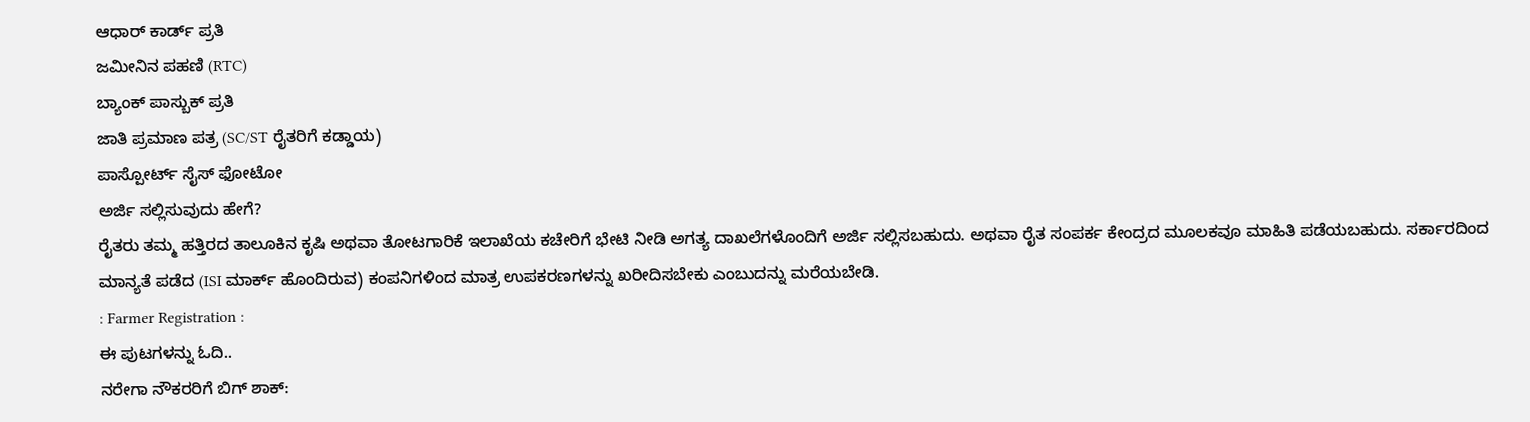ಆಧಾರ್ ಕಾರ್ಡ್ ಪ್ರತಿ
ಜಮೀನಿನ ಪಹಣಿ (RTC)
ಬ್ಯಾಂಕ್ ಪಾಸ್ಬುಕ್ ಪ್ರತಿ
ಜಾತಿ ಪ್ರಮಾಣ ಪತ್ರ (SC/ST ರೈತರಿಗೆ ಕಡ್ಡಾಯ)
ಪಾಸ್ಪೋರ್ಟ್ ಸೈಸ್ ಫೋಟೋ
ಅರ್ಜಿ ಸಲ್ಲಿಸುವುದು ಹೇಗೆ?
ರೈತರು ತಮ್ಮ ಹತ್ತಿರದ ತಾಲೂಕಿನ ಕೃಷಿ ಅಥವಾ ತೋಟಗಾರಿಕೆ ಇಲಾಖೆಯ ಕಚೇರಿಗೆ ಭೇಟಿ ನೀಡಿ ಅಗತ್ಯ ದಾಖಲೆಗಳೊಂದಿಗೆ ಅರ್ಜಿ ಸಲ್ಲಿಸಬಹುದು. ಅಥವಾ ರೈತ ಸಂಪರ್ಕ ಕೇಂದ್ರದ ಮೂಲಕವೂ ಮಾಹಿತಿ ಪಡೆಯಬಹುದು. ಸರ್ಕಾರದಿಂದ ಮಾನ್ಯತೆ ಪಡೆದ (ISI ಮಾರ್ಕ್ ಹೊಂದಿರುವ) ಕಂಪನಿಗಳಿಂದ ಮಾತ್ರ ಉಪಕರಣಗಳನ್ನು ಖರೀದಿಸಬೇಕು ಎಂಬುದನ್ನು ಮರೆಯಬೇಡಿ.
: Farmer Registration :
ಈ ಪುಟಗಳನ್ನು ಓದಿ..
ನರೇಗಾ ನೌಕರರಿಗೆ ಬಿಗ್ ಶಾಕ್: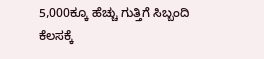5,000ಕ್ಕೂ ಹೆಚ್ಚು ಗುತ್ತಿಗೆ ಸಿಬ್ಬಂದಿ ಕೆಲಸಕ್ಕೆ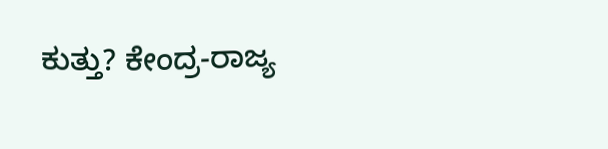ಕುತ್ತು? ಕೇಂದ್ರ-ರಾಜ್ಯ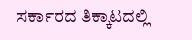ಸರ್ಕಾರದ ತಿಕ್ಕಾಟದಲ್ಲಿ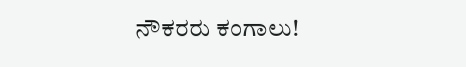ನೌಕರರು ಕಂಗಾಲು!